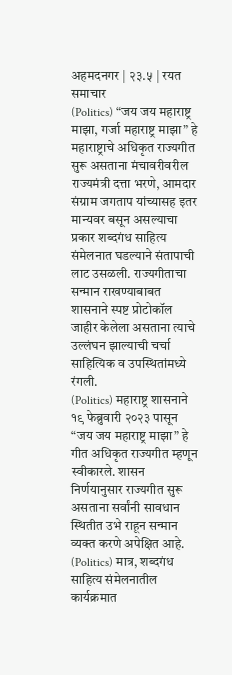अहमदनगर | २३.५ | रयत समाचार
(Politics) “जय जय महाराष्ट्र माझा, गर्जा महाराष्ट्र माझा” हे महाराष्ट्राचे अधिकृत राज्यगीत सुरू असताना मंचावरीवरील राज्यमंत्री दत्ता भरणे, आमदार संग्राम जगताप यांच्यासह इतर मान्यवर बसून असल्याचा प्रकार शब्दगंध साहित्य संमेलनात घडल्याने संतापाची लाट उसळली. राज्यगीताचा सन्मान राखण्याबाबत शासनाने स्पष्ट प्रोटोकॉल जाहीर केलेला असताना त्याचे उल्लंघन झाल्याची चर्चा साहित्यिक व उपस्थितांमध्ये रंगली.
(Politics) महाराष्ट्र शासनाने १९ फेब्रुवारी २०२३ पासून “जय जय महाराष्ट्र माझा” हे गीत अधिकृत राज्यगीत म्हणून स्वीकारले. शासन निर्णयानुसार राज्यगीत सुरू असताना सर्वांनी सावधान स्थितीत उभे राहून सन्मान व्यक्त करणे अपेक्षित आहे.
(Politics) मात्र, शब्दगंध साहित्य संमेलनातील कार्यक्रमात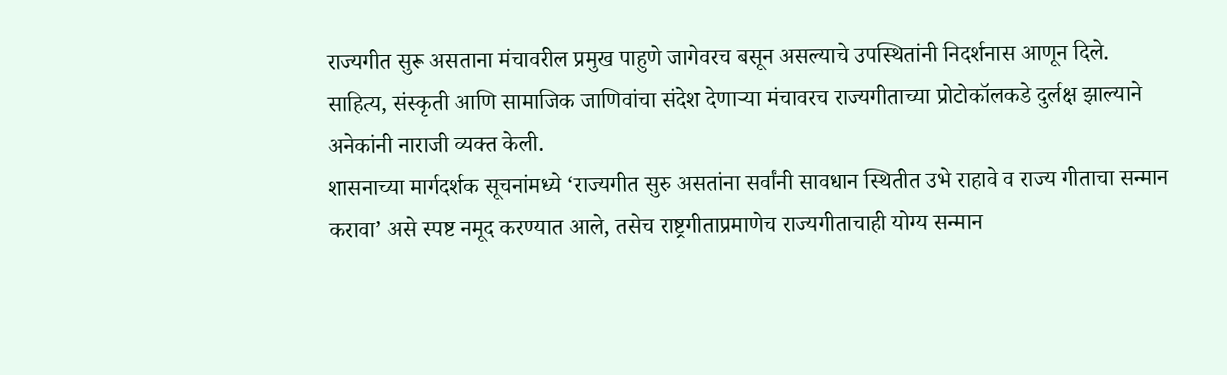राज्यगीत सुरू असताना मंचावरील प्रमुख पाहुणे जागेवरच बसून असल्याचे उपस्थितांनी निदर्शनास आणून दिले. साहित्य, संस्कृती आणि सामाजिक जाणिवांचा संदेश देणाऱ्या मंचावरच राज्यगीताच्या प्रोटोकॉलकडे दुर्लक्ष झाल्याने अनेकांनी नाराजी व्यक्त केली.
शासनाच्या मार्गदर्शक सूचनांमध्ये ‘राज्यगीत सुरु असतांना सर्वांनी सावधान स्थितीत उभे राहावे व राज्य गीताचा सन्मान करावा’ असे स्पष्ट नमूद करण्यात आले, तसेच राष्ट्रगीताप्रमाणेच राज्यगीताचाही योग्य सन्मान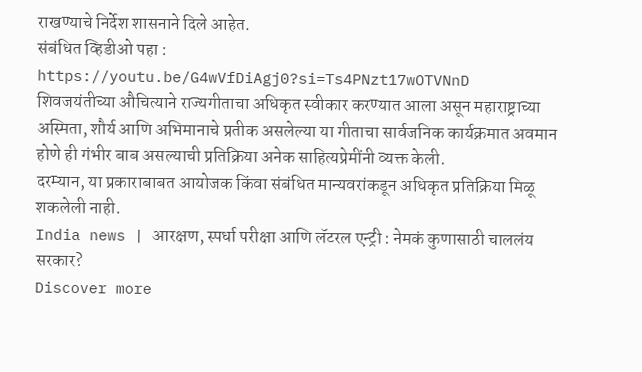राखण्याचे निर्देश शासनाने दिले आहेत.
संबंधित व्हिडीओ पहा : https://youtu.be/G4wVfDiAgj0?si=Ts4PNzt17wOTVNnD
शिवजयंतीच्या औचित्याने राज्यगीताचा अधिकृत स्वीकार करण्यात आला असून महाराष्ट्राच्या अस्मिता, शौर्य आणि अभिमानाचे प्रतीक असलेल्या या गीताचा सार्वजनिक कार्यक्रमात अवमान होणे ही गंभीर बाब असल्याची प्रतिक्रिया अनेक साहित्यप्रेमींनी व्यक्त केली.
दरम्यान, या प्रकाराबाबत आयोजक किंवा संबंधित मान्यवरांकडून अधिकृत प्रतिक्रिया मिळू शकलेली नाही.
India news | आरक्षण, स्पर्धा परीक्षा आणि लॅटरल एन्ट्री : नेमकं कुणासाठी चाललंय सरकार?
Discover more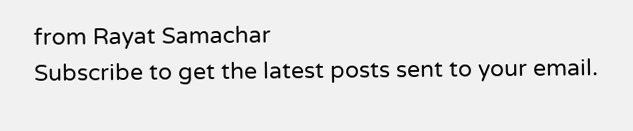from Rayat Samachar
Subscribe to get the latest posts sent to your email.